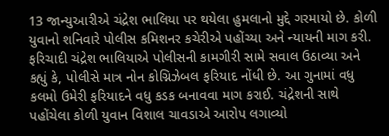13 જાન્યુઆરીએ ચંદ્રેશ ભાલિયા પર થયેલા હુમલાનો મુદ્દે ગરમાયો છે. કોળી યુવાનો શનિવારે પોલીસ કમિશનર કચેરીએ પહોંચ્યા અને ન્યાયની માગ કરી. ફરિચાદી ચંદ્રેશ ભાલિયાએ પોલીસની કામગીરી સામે સવાલ ઉઠાવ્યા અને કહ્યું કે, પોલીસે માત્ર નોન કોગ્નિઝેબલ ફરિયાદ નોંધી છે. આ ગુનામાં વધુ કલમો ઉમેરી ફરિયાદને વધુ કડક બનાવવા માગ કરાઈ. ચંદ્રેશની સાથે પહોંચેલા કોળી યુવાન વિશાલ ચાવડાએ આરોપ લગાવ્યો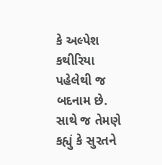કે અલ્પેશ કથીરિયા પહેલેથી જ બદનામ છે. સાથે જ તેમણે કહ્યું કે સુરતને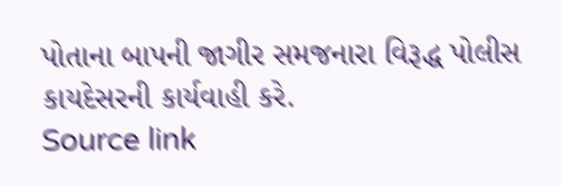પોતાના બાપની જાગીર સમજનારા વિરૂદ્ધ પોલીસ કાયદેસરની કાર્યવાહી કરે.
Source link